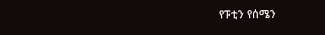የፑቲን የሰሜን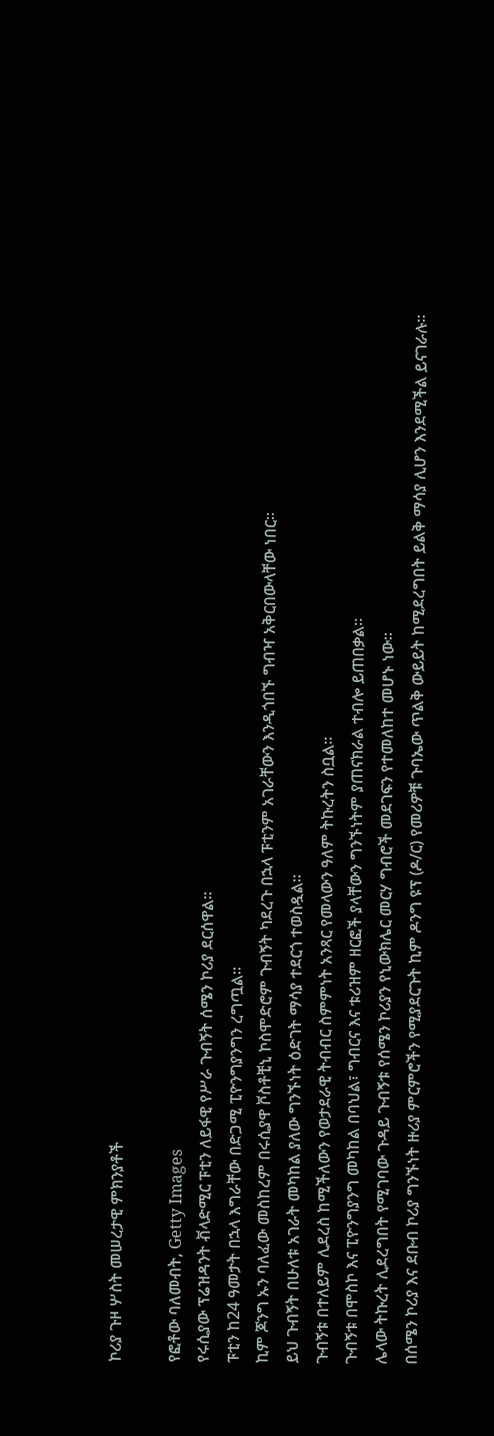ኮሪያ ጉዞ ሦስት መሠረታዊ ምክንያቶች

የፎቶው ባለመብት, Getty Images
የሩሲያው ፕሬዝዳንት ቭላድሚር ፑቲን ለይፋዊ የሥራ ጉብኝት ሰሜን ኮሪያ ደርሰዋል።
ፑቲን ከ24 ዓመታት በኋላ እግራቸው በድጋሚ ፒዮንግያንግን ረግጧል።
ኪም ጆንግ ኡን ባለፈው መስከረም በሩሲያዋ ቮስቶቺኒ ኮስሞድሮም ጉብኝት ካደረጉ በኋላ ፑቲንም አገራቸውን እንዲጎበኙ ግብዣ አቅርበውላቸው ነበር።
ይህ ጉብኝት በሁለቱ አገራት መካከል ያለው ግንኙነት ዕድገት ማሳያ ተደርጎ ተወስዷል።
ጉብኝቱ በተለይም ሊደረስ ከሚችለውን የወታደራዊ ትብብር ስምምነት አንጻር የመላውን ዓለም ትኩረትን ስቧል።
ጉብኝቱ በሞስኮ እና ፒዮንግያንግ መካከል በባህል፣ ግብርና እና ቱሪዝም ዘርፎች ያላቸውን ግንኙነትም ያጠናክራል ተብሎ ይጠበቃል።
ሌላው ትኩረት ሊደረግበት የሚገባው ጉዳይ ጉብኝቱ የሰሜን ኮሪያን የኒውክሌር መርሃ ግብሮች መደገፍን የተመለከተ መሆኑ ነው።
በሰሜን ኮሪያ እና ደቡብ ኮሪያ ግንኙነት ዙሪያ ምርምሮችን የሚያደርጉት ኪም ዶንግ ዩፕ (ዶ/ር) የመሪዎቹ ጉባኤው ጥልቅ ውይይት ከሚደረግበት ይልቅ ማሳያ ሊሆን እንደሚችል ይናገራሉ።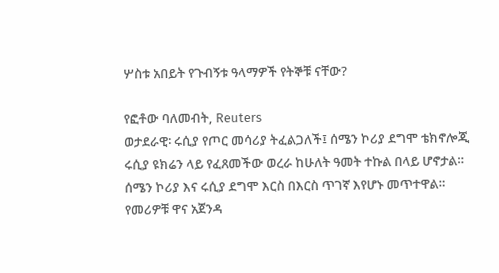ሦስቱ አበይት የጉብኝቱ ዓላማዎች የትኞቹ ናቸው?

የፎቶው ባለመብት, Reuters
ወታደራዊ፡ ሩሲያ የጦር መሳሪያ ትፈልጋለች፤ ሰሜን ኮሪያ ደግሞ ቴክኖሎጂ
ሩሲያ ዩክሬን ላይ የፈጸመችው ወረራ ከሁለት ዓመት ተኩል በላይ ሆኖታል።
ሰሜን ኮሪያ እና ሩሲያ ደግሞ እርስ በእርስ ጥገኛ እየሆኑ መጥተዋል።
የመሪዎቹ ዋና አጀንዳ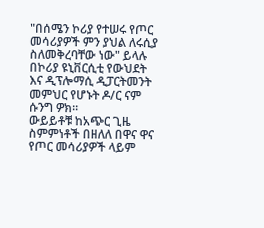"በሰሜን ኮሪያ የተሠሩ የጦር መሳሪያዎች ምን ያህል ለሩሲያ ስለመቅረባቸው ነው" ይላሉ በኮሪያ ዩኒቨርሲቲ የውህደት እና ዲፕሎማሲ ዲፓርትመንት መምህር የሆኑት ዶ/ር ናም ሱንግ ዎክ።
ውይይቶቹ ከአጭር ጊዜ ስምምነቶች በዘለለ በዋና ዋና የጦር መሳሪያዎች ላይም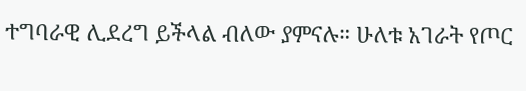ተግባራዊ ሊደረግ ይችላል ብለው ያምናሉ። ሁለቱ አገራት የጦር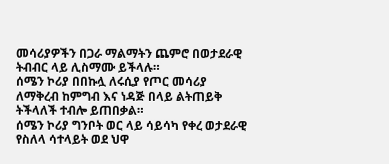መሳሪያዎችን በጋራ ማልማትን ጨምሮ በወታደራዊ ትብብር ላይ ሊስማሙ ይችላሉ።
ሰሜን ኮሪያ በበኩሏ ለሩሲያ የጦር መሳሪያ ለማቅረብ ከምግብ እና ነዳጅ በላይ ልትጠይቅ ትችላለች ተብሎ ይጠበቃል።
ሰሜን ኮሪያ ግንቦት ወር ላይ ሳይሳካ የቀረ ወታደራዊ የስለላ ሳተላይት ወደ ህዋ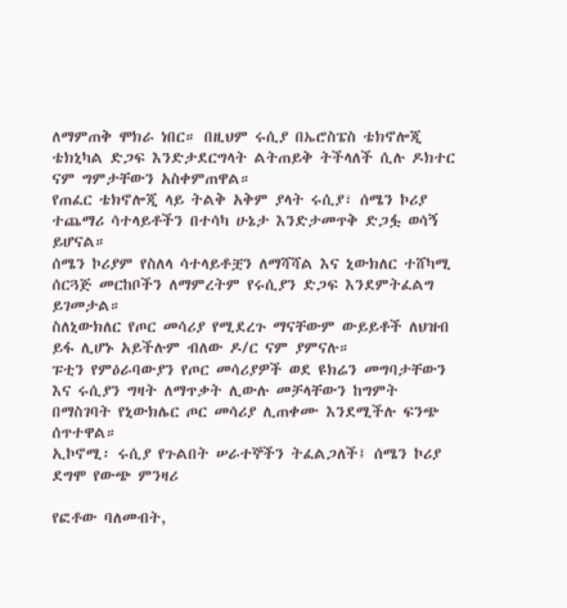ለማምጠቅ ሞክራ ነበር። በዚህም ሩሲያ በኤሮስፔስ ቴክኖሎጂ ቴክኒካል ድጋፍ እንድታደርግላት ልትጠይቅ ትችላለች ሲሉ ዶክተር ናም ግምታቸውን አስቀምጠዋል።
የጠፈር ቴክኖሎጂ ላይ ትልቅ አቅም ያላት ሩሲያ፣ ሰሜን ኮሪያ ተጨማሪ ሳተላይቶችን በተሳካ ሁኔታ እንድታመጥቅ ድጋፏ ወሳኝ ይሆናል።
ሰሜን ኮሪያም የስለላ ሳተላይቶቿን ለማሻሻል እና ኒውክለር ተሸካሚ ሰርጓጅ መርከቦችን ለማምረትም የሩሲያን ድጋፍ እንደምትፈልግ ይገመታል።
ስለኒውክለር የጦር መሳሪያ የሚደረጉ ማናቸውም ውይይቶች ለህዝብ ይፋ ሊሆኑ አይችሉም ብለው ዶ/ር ናም ያምናሉ።
ፑቲን የምዕራባውያን የጦር መሳሪያዎች ወደ ዩክሬን መግባታቸውን እና ሩሲያን ግዛት ለማጥቃት ሊውሉ መቻላቸውን ከግምት በማስገባት የኒውክሌር ጦር መሳሪያ ሊጠቀሙ እንደሚችሉ ፍንጭ ሰጥተዋል።
ኢኮኖሚ፡ ሩሲያ የጉልበት ሠራተኞችን ትፈልጋለች፤ ሰሜን ኮሪያ ደግሞ የውጭ ምንዛሪ

የፎቶው ባለመብት,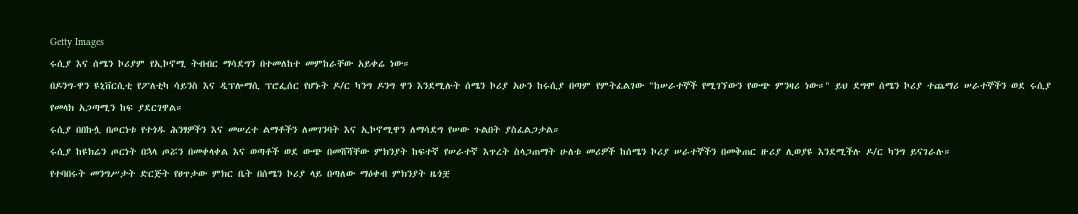Getty Images
ሩሲያ እና ሰሜን ኮሪያም የኢኮኖሚ ትብብር ማሳደግን በተመለከተ መምከራቸው አይቀሬ ነው።
በዶንግ-ዋን ዩኒቨርሲቲ የፖለቲካ ሳይንስ እና ዲፕሎማሲ ፕሮፌሰር የሆኑት ዶ/ር ካንግ ዶንግ ዋን እንደሚሉት ሰሜን ኮሪያ አሁን ከሩሲያ በጣም የምትፈልገው "ከሠራተኞች የሚገኘውን የውጭ ምንዛሪ ነው።" ይህ ደግሞ ሰሜን ኮሪያ ተጨማሪ ሠራተኞችን ወደ ሩሲያ የመላክ አጋጣሚን ከፍ ያደርገዋል።
ሩሲያ በበኩሏ በጦርነቱ የተጎዱ ሕንፃዎችን እና መሠረተ ልማቶችን ለመገንባት እና ኢኮኖሚዋን ለማሳደግ የሠው ጉልበት ያስፈልጋታል።
ሩሲያ ከዩክሬን ጦርነት በኋላ ጦሯን በመቀላቀል እና ወጣቶች ወደ ውጭ በመሸሻቸው ምክንያት ከፍተኛ የሠራተኛ እጥረት ስላጋጠማት ሁለቱ መሪዎች ከሰሜን ኮሪያ ሠራተኞችን በመቅጠር ዙሪያ ሊወያዩ እንደሚችሉ ዶ/ር ካንግ ይናገራሉ።
የተባበሩት መንግሥታት ድርጅት የፀጥታው ምክር ቤት በሰሜን ኮሪያ ላይ በጣለው ማዕቀብ ምክንያት ዜጎቿ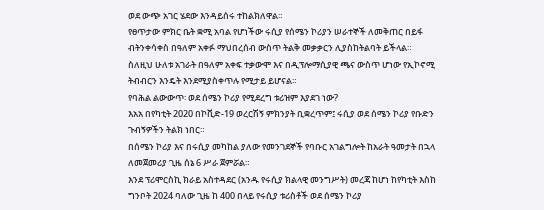ወደ ውጭ አገር ሄደው እንዳይሰሩ ተከልክለዋል።
የፀጥታው ምክር ቤት ቋሚ አባል የሆነችው ሩሲያ የሰሜን ኮሪያን ሠራተኞች ለመቅጠር በይፋ ብትንቀሳቀስ በዓለም አቀፉ ማህበረሰብ ውስጥ ትልቅ መቃቃርን ሊያስከትልባት ይችላል።
ስለዚህ ሁለቱ አገራት በዓለም አቀፍ ተቃውሞ እና በዲፕሎማሲያዊ ጫና ውስጥ ሆነው የኢኮኖሚ ትብብርን እንዴት እንደሚያስቀጥሉ የሚታይ ይሆናል።
የባሕል ልውውጥ፡ ወደ ሰሜን ኮሪያ የሚደረግ ቱሪዝም እያደገ ነው?
እአአ በየካቲት 2020 በኮቪድ-19 ወረርሽኝ ምክንያት ቢቋረጥም፤ ሩሲያ ወደ ሰሜን ኮሪያ የቡድን ጉብኝዎችን ትልክ ነበር።
በሰሜን ኮሪያ እና በሩሲያ መካከል ያለው የመንገደኞች የባቡር አገልግሎት ከአራት ዓመታት በኋላ ለመጀመሪያ ጊዜ ሰኔ 6 ሥራ ጀምሯል።
እንደ ፕሪሞርስኪ ክራይ አስተዳደር (አንዱ የሩሲያ ክልላዊ መንግሥት) መረጃ ከሆነ ከየካቲት እስከ ግንቦት 2024 ባለው ጊዜ ከ 400 በላይ የሩሲያ ቱሪስቶች ወደ ሰሜን ኮሪያ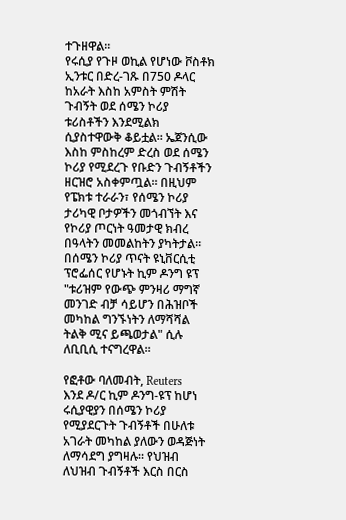ተጉዘዋል።
የሩሲያ የጉዞ ወኪል የሆነው ቮስቶክ ኢንቱር በድረ-ገጹ በ750 ዶላር ከአራት እስከ አምስት ምሽት ጉብኝት ወደ ሰሜን ኮሪያ ቱሪስቶችን እንደሚልክ ሲያስተዋውቅ ቆይቷል። ኤጀንሲው እስከ ምስከረም ድረስ ወደ ሰሜን ኮሪያ የሚደረጉ የቡድን ጉብኝቶችን ዘርዝሮ አስቀምጧል። በዚህም የፔክቱ ተራራን፣ የሰሜን ኮሪያ ታሪካዊ ቦታዎችን መጎብኘት እና የኮሪያ ጦርነት ዓመታዊ ክብረ በዓላትን መመልከትን ያካትታል።
በሰሜን ኮሪያ ጥናት ዩኒቨርሲቲ ፕሮፌሰር የሆኑት ኪም ዶንግ ዩፕ "ቱሪዝም የውጭ ምንዛሪ ማግኛ መንገድ ብቻ ሳይሆን በሕዝቦች መካከል ግንኙነትን ለማሻሻል ትልቅ ሚና ይጫወታል" ሲሉ ለቢቢሲ ተናግረዋል።

የፎቶው ባለመብት, Reuters
እንደ ዶ/ር ኪም ዶንግ-ዩፕ ከሆነ ሩሲያዊያን በሰሜን ኮሪያ የሚያደርጉት ጉብኝቶች በሁለቱ አገራት መካከል ያለውን ወዳጅነት ለማሳደግ ያግዛሉ። የህዝብ ለህዝብ ጉብኝቶች እርስ በርስ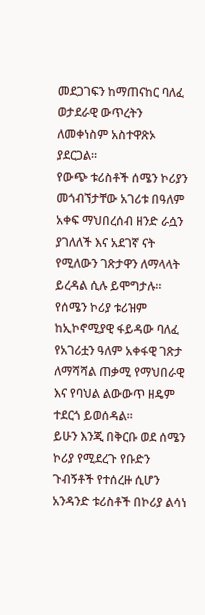መደጋገፍን ከማጠናከር ባለፈ ወታደራዊ ውጥረትን ለመቀነስም አስተዋጽኦ ያደርጋል።
የውጭ ቱሪስቶች ሰሜን ኮሪያን መጎብኘታቸው አገሪቱ በዓለም አቀፍ ማህበረሰብ ዘንድ ራሷን ያገለለች እና አደገኛ ናት የሚለውን ገጽታዋን ለማላላት ይረዳል ሲሉ ይሞግታሉ።
የሰሜን ኮሪያ ቱሪዝም ከኢኮኖሚያዊ ፋይዳው ባለፈ የአገሪቷን ዓለም አቀፋዊ ገጽታ ለማሻሻል ጠቃሚ የማህበራዊ እና የባህል ልውውጥ ዘዴም ተደርጎ ይወሰዳል።
ይሁን እንጂ በቅርቡ ወደ ሰሜን ኮሪያ የሚደረጉ የቡድን ጉብኝቶች የተሰረዙ ሲሆን አንዳንድ ቱሪስቶች በኮሪያ ልሳነ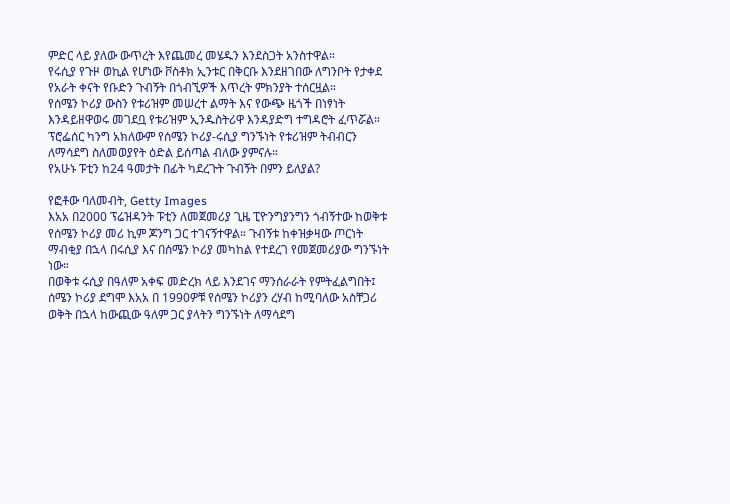ምድር ላይ ያለው ውጥረት እየጨመረ መሄዱን እንደስጋት አንስተዋል።
የሩሲያ የጉዞ ወኪል የሆነው ቮስቶክ ኢንቱር በቅርቡ እንደዘገበው ለግንቦት የታቀደ የአራት ቀናት የቡድን ጉብኝት በጎብኚዎች እጥረት ምክንያት ተሰርዟል።
የሰሜን ኮሪያ ውስን የቱሪዝም መሠረተ ልማት እና የውጭ ዜጎች በነፃነት እንዳይዘዋወሩ መገደቧ የቱሪዝም ኢንዱስትሪዋ እንዳያድግ ተግዳሮት ፈጥሯል።
ፕሮፌሰር ካንግ አክለውም የሰሜን ኮሪያ-ሩሲያ ግንኙነት የቱሪዝም ትብብርን ለማሳደግ ስለመወያየት ዕድል ይሰጣል ብለው ያምናሉ።
የአሁኑ ፑቲን ከ24 ዓመታት በፊት ካደረጉት ጉብኝት በምን ይለያል?

የፎቶው ባለመብት, Getty Images
እአአ በ2000 ፕሬዝዳንት ፑቲን ለመጀመሪያ ጊዜ ፒዮንግያንግን ጎብኝተው ከወቅቱ የሰሜን ኮሪያ መሪ ኪም ጆንግ ጋር ተገናኝተዋል። ጉብኝቱ ከቀዝቃዛው ጦርነት ማብቂያ በኋላ በሩሲያ እና በሰሜን ኮሪያ መካከል የተደረገ የመጀመሪያው ግንኙነት ነው።
በወቅቱ ሩሲያ በዓለም አቀፍ መድረክ ላይ እንደገና ማንሰራራት የምትፈልግበት፤ ሰሜን ኮሪያ ደግሞ እአአ በ 1990ዎቹ የሰሜን ኮሪያን ረሃብ ከሚባለው አስቸጋሪ ወቅት በኋላ ከውጪው ዓለም ጋር ያላትን ግንኙነት ለማሳደግ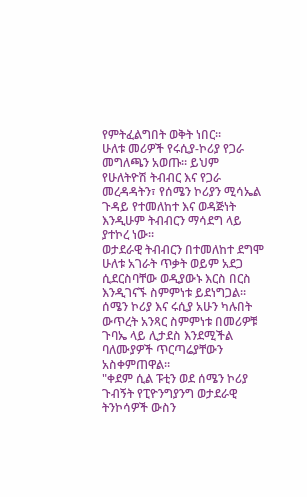የምትፈልግበት ወቅት ነበር።
ሁለቱ መሪዎች የሩሲያ-ኮሪያ የጋራ መግለጫን አወጡ። ይህም የሁለትዮሽ ትብብር እና የጋራ መረዳዳትን፣ የሰሜን ኮሪያን ሚሳኤል ጉዳይ የተመለከተ እና ወዳጅነት እንዲሁም ትብብርን ማሳደግ ላይ ያተኮረ ነው።
ወታደራዊ ትብብርን በተመለከተ ደግሞ ሁለቱ አገራት ጥቃት ወይም አደጋ ሲደርስባቸው ወዲያውኑ እርስ በርስ እንዲገናኙ ስምምነቱ ይደነግጋል።
ሰሜን ኮሪያ እና ሩሲያ አሁን ካሉበት ውጥረት አንጻር ስምምነቱ በመሪዎቹ ጉባኤ ላይ ሊታደስ እንደሚችል ባለሙያዎች ጥርጣሬያቸውን አስቀምጠዋል።
"ቀደም ሲል ፑቲን ወደ ሰሜን ኮሪያ ጉብኝት የፒዮንግያንግ ወታደራዊ ትንኮሳዎች ውስን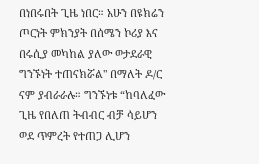በነበሩበት ጊዜ ነበር። አሁን በዩክሬን ጦርነት ምክንያት በሰሜን ኮሪያ እና በሩሲያ መካከል ያለው ወታደራዊ ግንኙነት ተጠናክሯል" በማለት ዶ/ር ናም ያብራራሉ። ግንኙነቱ “ከባለፈው ጊዜ የበለጠ ትብብር ብቻ ሳይሆን ወደ ጥምረት የተጠጋ ሊሆን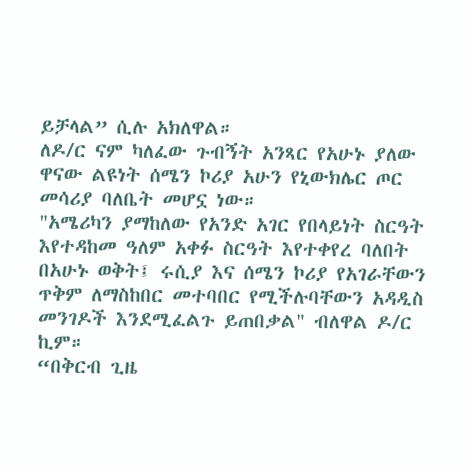ይቻላል” ሲሉ አክለዋል።
ለዶ/ር ናም ካለፈው ጉብኝት አንጻር የአሁኑ ያለው ዋናው ልዩነት ሰሜን ኮሪያ አሁን የኒውክሌር ጦር መሳሪያ ባለቤት መሆኗ ነው።
"አሜሪካን ያማከለው የአንድ አገር የበላይነት ስርዓት እየተዳከመ ዓለም አቀፉ ስርዓት እየተቀየረ ባለበት በአሁኑ ወቅት፤ ሩሲያ እና ሰሜን ኮሪያ የአገራቸውን ጥቅም ለማስከበር መተባበር የሚችሉባቸውን አዳዲስ መንገዶች እንደሚፈልጉ ይጠበቃል" ብለዋል ዶ/ር ኪም።
“በቅርብ ጊዜ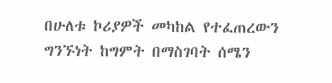በሁለቱ ኮሪያዎች መካከል የተፈጠረውን ግንኙነት ከግምት በማስገባት ሰሜን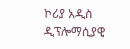ኮሪያ አዲስ ዲፕሎማሲያዊ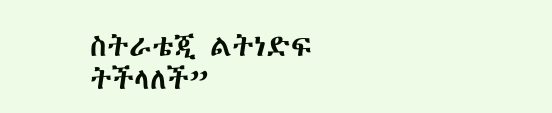ስትራቴጂ ልትነድፍ ትችላለች”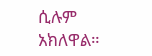ሲሉም አክለዋል።